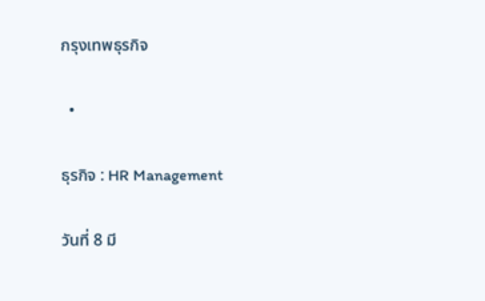กรุงเทพธุรกิจ

  •

ธุรกิจ : HR Management

วันที่ 8 มี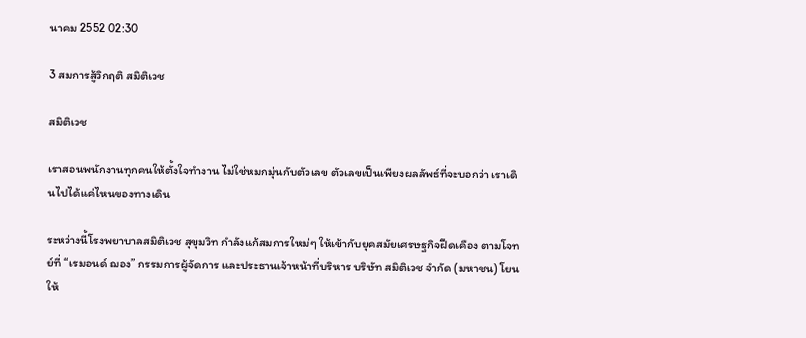นาคม 2552 02:30

3 สมการสู้วิกฤติ สมิติเวช

สมิติเวช

เราสอนพนักงานทุกคนให้ตั้งใจทำงาน ไม่ใช่หมกมุ่นกับตัวเลข ตัวเลขเป็นเพียงผลลัพธ์ที่จะบอกว่า เราเดินไปได้แค่ไหนของทางเดิน

ระหว่างนี้โรงพยาบาลสมิติเวช สุขุมวิท กำลังแก้สมการใหม่ๆ ให้เข้ากับยุคสมัยเศรษฐกิจฝืดเคือง ตามโจทย์ที่ “เรมอนด์ ฌอง” กรรมการผู้จัดการ และประธานเจ้าหน้าที่บริหาร บริษัท สมิติเวช จำกัด (มหาชน) โยนให้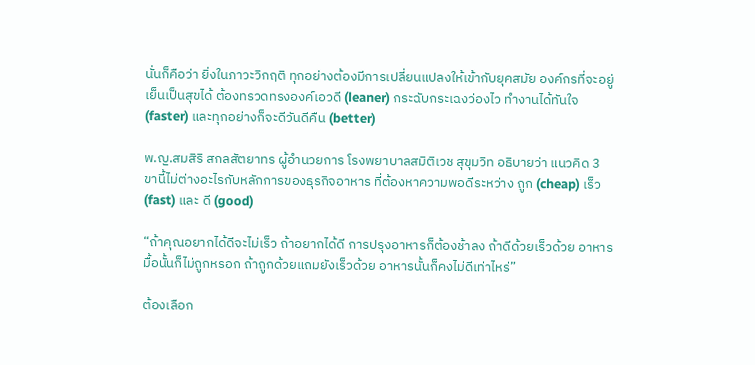นั่นก็คือว่า ยิ่งในภาวะวิกฤติ ทุกอย่างต้องมีการเปลี่ยนแปลงให้เข้ากับยุคสมัย องค์กรที่จะอยู่เย็นเป็นสุขได้ ต้องทรวดทรงองค์เอวดี (leaner) กระฉับกระเฉงว่องไว ทำงานได้ทันใจ (faster) และทุกอย่างก็จะดีวันดีคืน (better)

พ.ญ.สมสิริ สกลสัตยาทร ผู้อำนวยการ โรงพยาบาลสมิติเวช สุขุมวิท อธิบายว่า แนวคิด 3 ขานี้ไม่ต่างอะไรกับหลักการของธุรกิจอาหาร ที่ต้องหาความพอดีระหว่าง ถูก (cheap) เร็ว (fast) และ ดี (good)

“ถ้าคุณอยากได้ดีจะไม่เร็ว ถ้าอยากได้ดี การปรุงอาหารก็ต้องช้าลง ถ้าดีด้วยเร็วด้วย อาหารมื้อนั้นก็ไม่ถูกหรอก ถ้าถูกด้วยแถมยังเร็วด้วย อาหารนั้นก็คงไม่ดีเท่าไหร่”

ต้องเลือก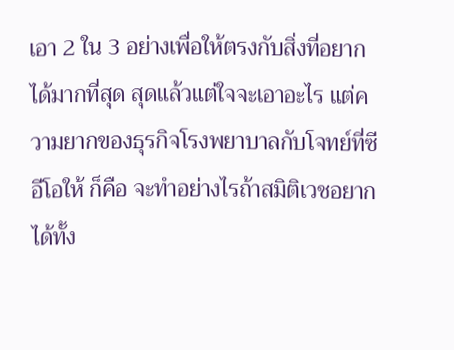เอา 2 ใน 3 อย่างเพื่อให้ตรงกับสิ่งที่อยากได้มากที่สุด สุดแล้วแต่ใจจะเอาอะไร แต่ความยากของธุรกิจโรงพยาบาลกับโจทย์ที่ซีอีโอให้ ก็คือ จะทำอย่างไรถ้าสมิติเวชอยากได้ทั้ง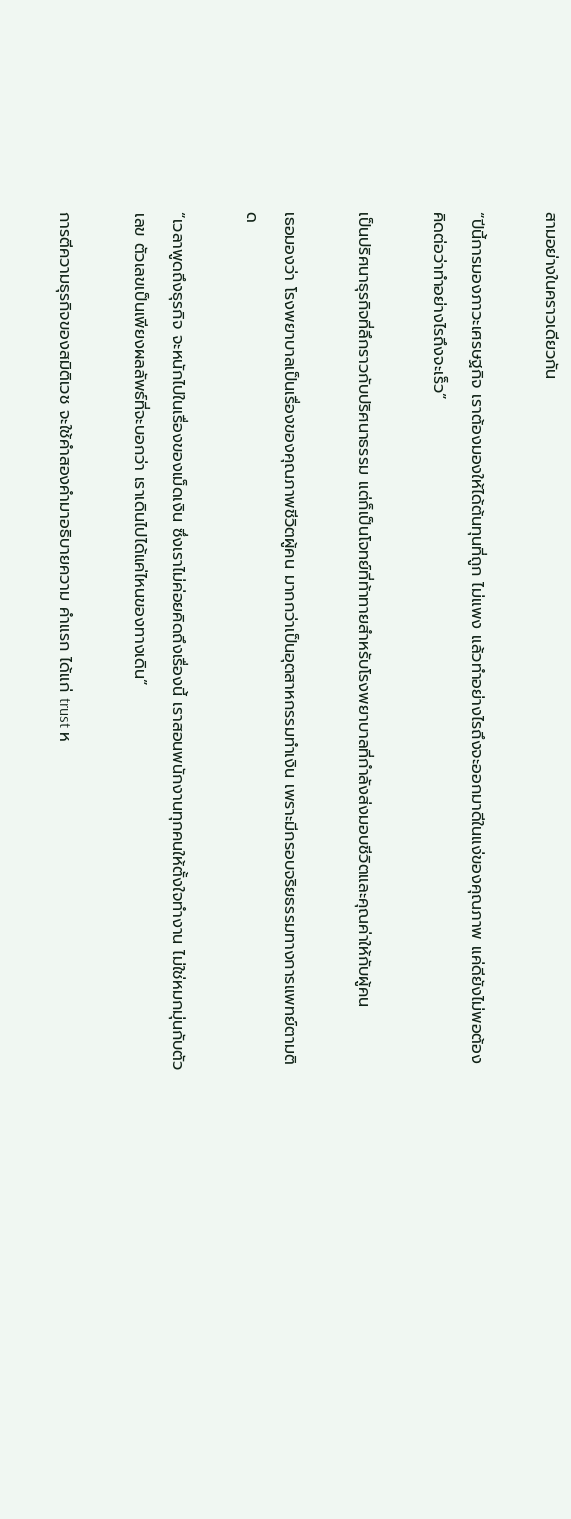สามอย่างในคราวเดียวกัน

“ปีนี้การมองภาวะเศรษฐกิจ เราต้องมองให้ได้ต้นทุนที่ถูก ไม่แพง แล้วทำอย่างไรถึงจะออกมาดีในแง่ของคุณภาพ แค่ดียังไม่พอต้องคิดต่อว่าทำอย่างไรถึงจะเร็ว”

เป็นปริศนาธุรกิจที่ลึกราวกับปริศนาธรรม แต่ก็เป็นโจทย์ที่ท้าทายสำหรับโรงพยาบาลที่กำลังส่งมอบชีวิตและคุณค่าให้กับผู้คน

เธอมองว่า โรงพยาบาลเป็นเรื่องของคุณภาพชีวิตผู้คน มากกว่าเป็นอุตสาหกรรมทำเงิน เพราะมีกรอบจริยธรรมทางการแพทย์ตามติด

“เวลาพูดถึงธุรกิจ จะหนักไปในเรื่องของเม็ดเงิน ซึ่งเราไม่ค่อยคิดถึงเรื่องนี้ เราสอนพนักงานทุกคนให้ตั้งใจทำงาน ไม่ใช่หมกมุ่นกับตัวเลข ตัวเลขเป็นเพียงผลลัพธ์ที่จะบอกว่า เราเดินไปได้แค่ไหนของทางเดิน”

การตีความธุรกิจของสมิติเวช จะใช้คำสองคำมาอธิบายความ คำแรก ได้แก่ trust ห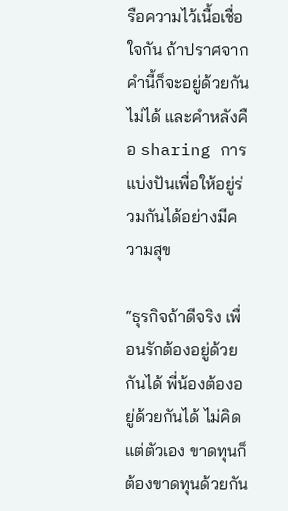รือความไว้เนื้อเชื่อใจกัน ถ้าปราศจากคำนี้ก็จะอยู่ด้วยกันไม่ได้ และคำหลังคือ sharing การแบ่งปันเพื่อให้อยู่ร่วมกันได้อย่างมีความสุข

“ธุรกิจถ้าดีจริง เพื่อนรักต้องอยู่ด้วยกันได้ พี่น้องต้องอยู่ด้วยกันได้ ไม่คิดแต่ตัวเอง ขาดทุนก็ต้องขาดทุนด้วยกัน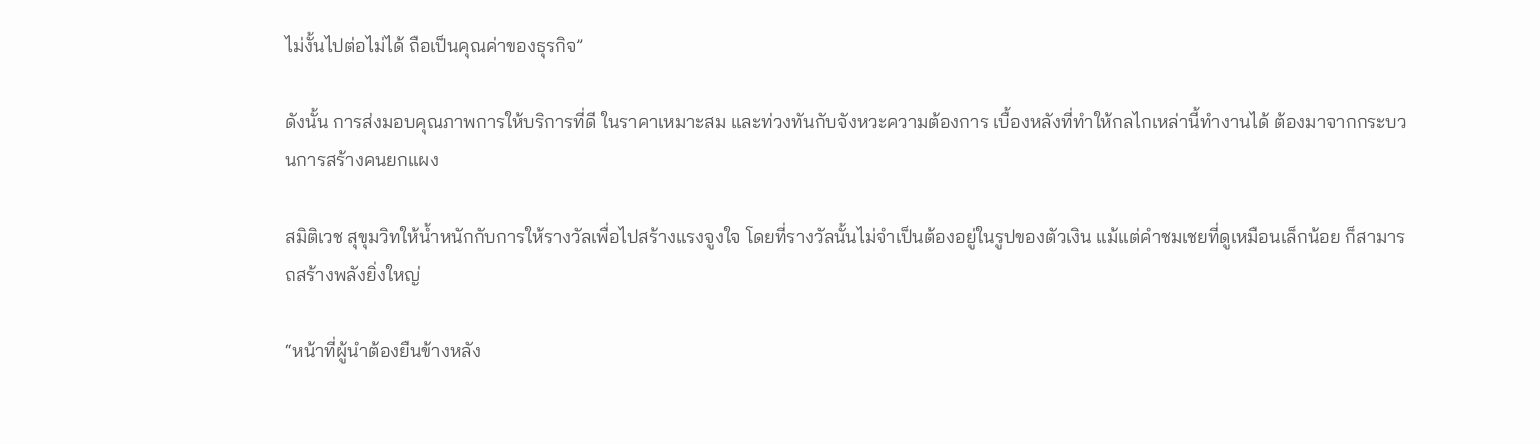ไม่งั้นไปต่อไม่ได้ ถือเป็นคุณค่าของธุรกิจ”

ดังนั้น การส่งมอบคุณภาพการให้บริการที่ดี ในราคาเหมาะสม และท่วงทันกับจังหวะความต้องการ เบื้องหลังที่ทำให้กลไกเหล่านี้ทำงานได้ ต้องมาจากกระบวนการสร้างคนยกแผง

สมิติเวช สุขุมวิทให้น้ำหนักกับการให้รางวัลเพื่อไปสร้างแรงจูงใจ โดยที่รางวัลนั้นไม่จำเป็นต้องอยู่ในรูปของตัวเงิน แม้แต่คำชมเชยที่ดูเหมือนเล็กน้อย ก็สามารถสร้างพลังยิ่งใหญ่

“หน้าที่ผู้นำต้องยืนข้างหลัง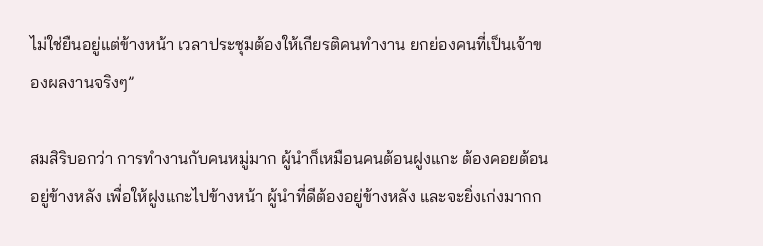ไม่ใช่ยืนอยู่แต่ข้างหน้า เวลาประชุมต้องให้เกียรติคนทำงาน ยกย่องคนที่เป็นเจ้าของผลงานจริงๆ”

สมสิริบอกว่า การทำงานกับคนหมู่มาก ผู้นำก็เหมือนคนต้อนฝูงแกะ ต้องคอยต้อนอยู่ข้างหลัง เพื่อให้ฝูงแกะไปข้างหน้า ผู้นำที่ดีต้องอยู่ข้างหลัง และจะยิ่งเก่งมากก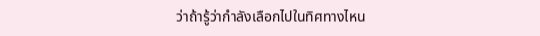ว่าถ้ารู้ว่ากำลังเลือกไปในทิศทางไหน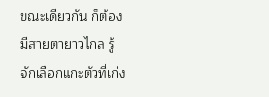ขณะเดียวกัน ก็ต้องมีสายตายาวไกล รู้จักเลือกแกะตัวที่เก่ง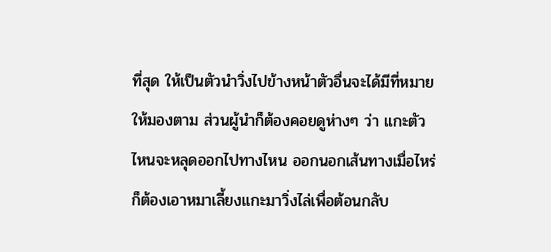ที่สุด ให้เป็นตัวนำวิ่งไปข้างหน้าตัวอื่นจะได้มีที่หมายให้มองตาม ส่วนผู้นำก็ต้องคอยดูห่างๆ ว่า แกะตัวไหนจะหลุดออกไปทางไหน ออกนอกเส้นทางเมื่อไหร่ ก็ต้องเอาหมาเลี้ยงแกะมาวิ่งไล่เพื่อต้อนกลับ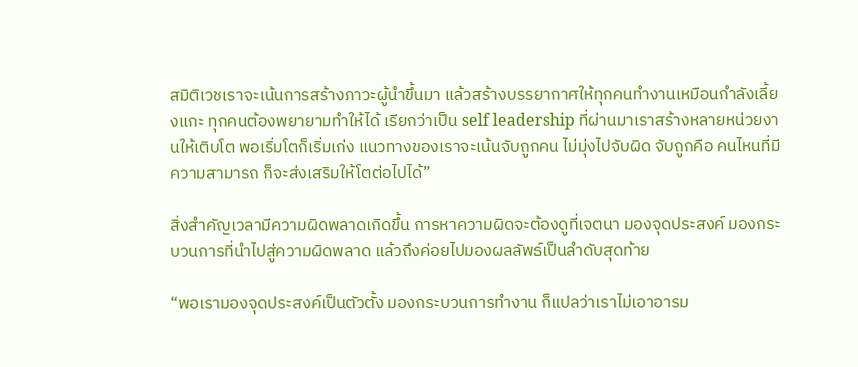สมิติเวชเราจะเน้นการสร้างภาวะผู้นำขึ้นมา แล้วสร้างบรรยากาศให้ทุกคนทำงานเหมือนกำลังเลี้ยงแกะ ทุกคนต้องพยายามทำให้ได้ เรียกว่าเป็น self leadership ที่ผ่านมาเราสร้างหลายหน่วยงานให้เติบโต พอเริ่มโตก็เริ่มเก่ง แนวทางของเราจะเน้นจับถูกคน ไม่มุ่งไปจับผิด จับถูกคือ คนไหนที่มีความสามารถ ก็จะส่งเสริมให้โตต่อไปได้”

สิ่งสำคัญเวลามีความผิดพลาดเกิดขึ้น การหาความผิดจะต้องดูที่เจตนา มองจุดประสงค์ มองกระบวนการที่นำไปสู่ความผิดพลาด แล้วถึงค่อยไปมองผลลัพธ์เป็นลำดับสุดท้าย

“พอเรามองจุดประสงค์เป็นตัวตั้ง มองกระบวนการทำงาน ก็แปลว่าเราไม่เอาอารม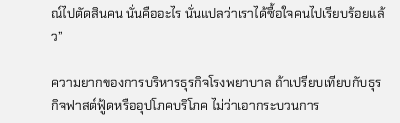ณ์ไปตัดสินคน นั่นคืออะไร นั่นแปลว่าเราได้ซื้อใจคนไปเรียบร้อยแล้ว”

ความยากของการบริหารธุรกิจโรงพยาบาล ถ้าเปรียบเทียบกับธุรกิจฟาสต์ฟู้ดหรืออุปโภคบริโภค ไม่ว่าเอากระบวนการ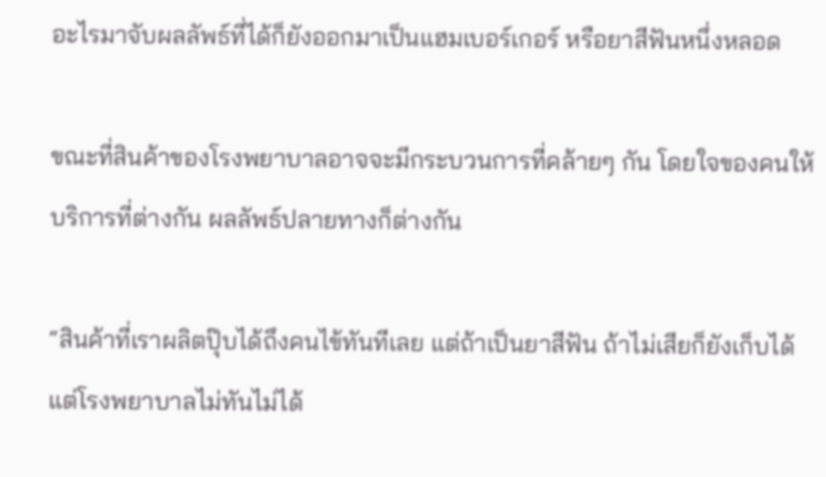อะไรมาจับผลลัพธ์ที่ได้ก็ยังออกมาเป็นแฮมเบอร์เกอร์ หรือยาสีฟันหนึ่งหลอด

ขณะที่สินค้าของโรงพยาบาลอาจจะมีกระบวนการที่คล้ายๆ กัน โดยใจของคนให้บริการที่ต่างกัน ผลลัพธ์ปลายทางก็ต่างกัน

“สินค้าที่เราผลิตปุ๊บได้ถึงคนไข้ทันทีเลย แต่ถ้าเป็นยาสีฟัน ถ้าไม่เสียก็ยังเก็บได้ แต่โรงพยาบาลไม่ทันไม่ได้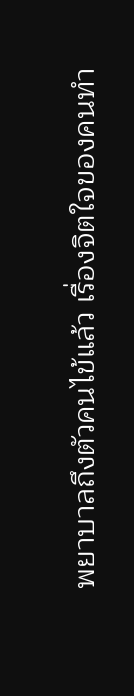พยาบาลถึงตัวคนไข้แล้ว เรื่องจิตใจของคนทำ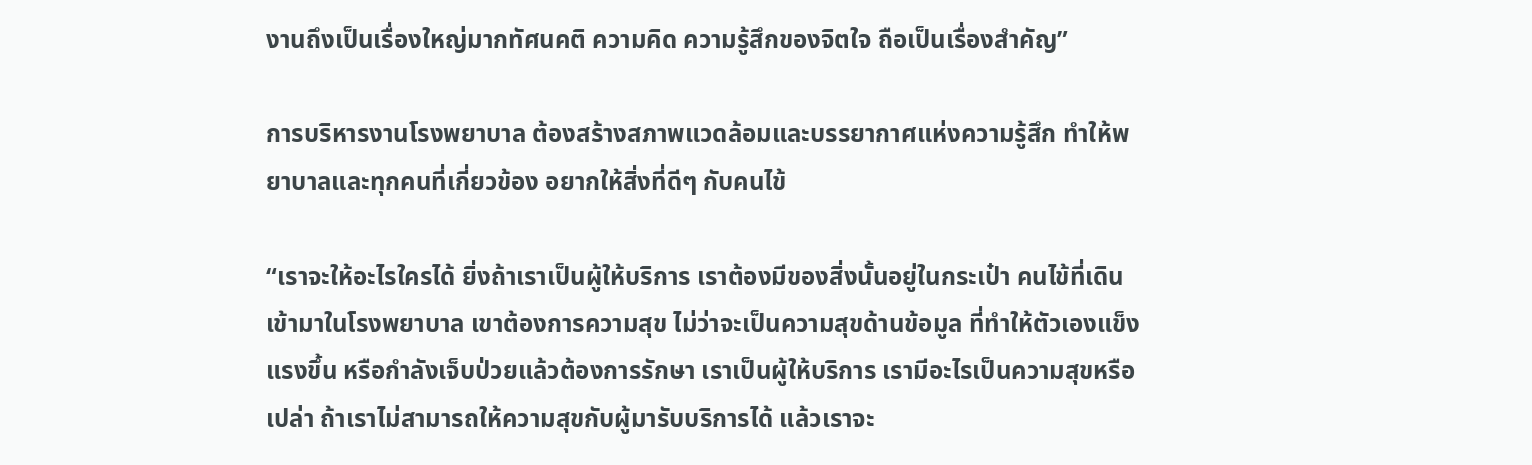งานถึงเป็นเรื่องใหญ่มากทัศนคติ ความคิด ความรู้สึกของจิตใจ ถือเป็นเรื่องสำคัญ”

การบริหารงานโรงพยาบาล ต้องสร้างสภาพแวดล้อมและบรรยากาศแห่งความรู้สึก ทำให้พยาบาลและทุกคนที่เกี่ยวข้อง อยากให้สิ่งที่ดีๆ กับคนไข้

“เราจะให้อะไรใครได้ ยิ่งถ้าเราเป็นผู้ให้บริการ เราต้องมีของสิ่งนั้นอยู่ในกระเป๋า คนไข้ที่เดินเข้ามาในโรงพยาบาล เขาต้องการความสุข ไม่ว่าจะเป็นความสุขด้านข้อมูล ที่ทำให้ตัวเองแข็งแรงขึ้น หรือกำลังเจ็บป่วยแล้วต้องการรักษา เราเป็นผู้ให้บริการ เรามีอะไรเป็นความสุขหรือเปล่า ถ้าเราไม่สามารถให้ความสุขกับผู้มารับบริการได้ แล้วเราจะ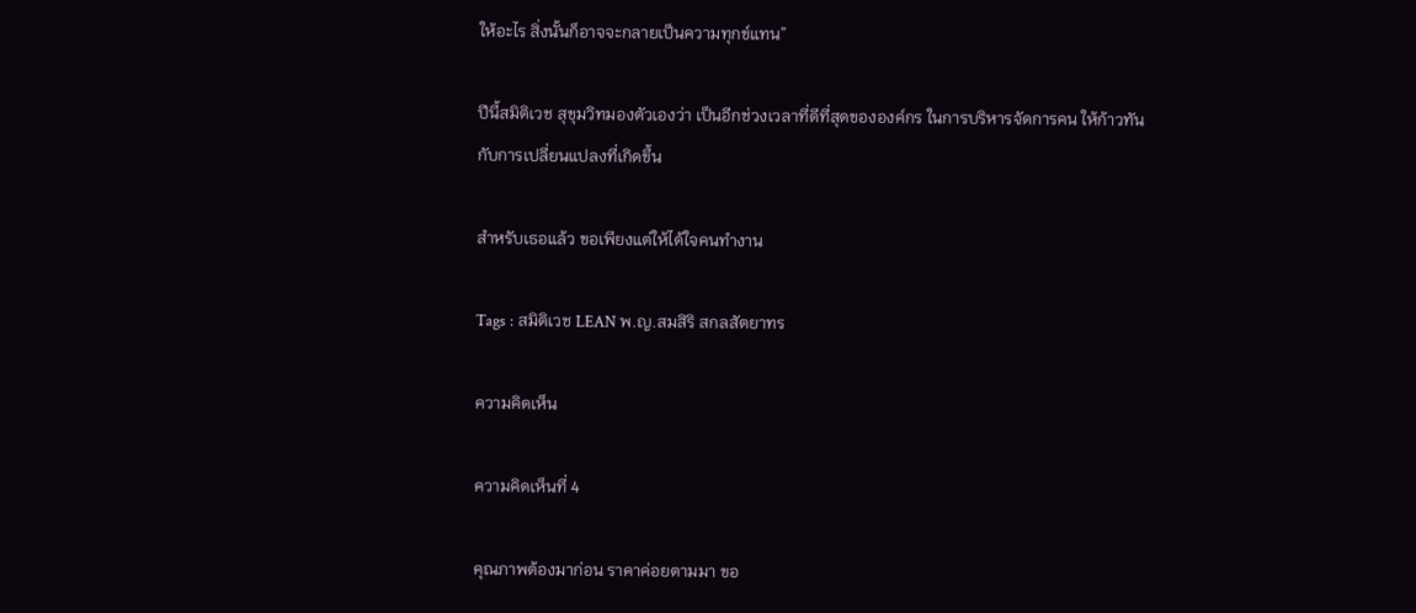ให้อะไร สิ่งนั้นก็อาจจะกลายเป็นความทุกข์แทน”

ปีนี้สมิติเวช สุขุมวิทมองตัวเองว่า เป็นอีกช่วงเวลาที่ดีที่สุดขององค์กร ในการบริหารจัดการคน ให้ก้าวทันกับการเปลี่ยนแปลงที่เกิดขึ้น

สำหรับเธอแล้ว ขอเพียงแต่ให้ได้ใจคนทำงาน

Tags : สมิติเวช LEAN พ.ญ.สมสิริ สกลสัตยาทร

ความคิดเห็น

ความคิดเห็นที่ 4

คุณภาพต้องมาก่อน ราคาค่อยตามมา ขอ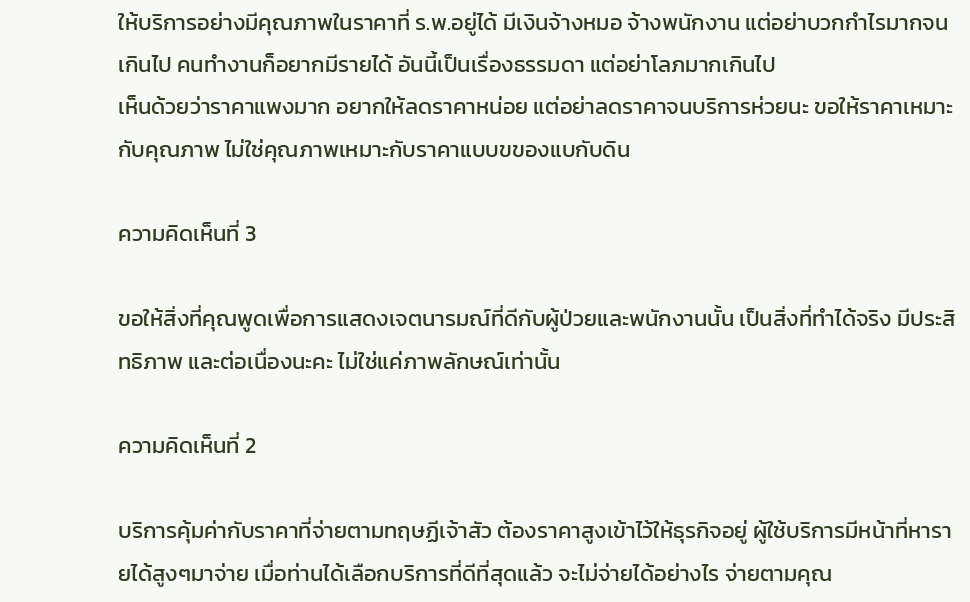ให้บริการอย่างมีคุณภาพในราคาที่ ร.พ.อยู่ได้ มีเงินจ้างหมอ จ้างพนักงาน แต่อย่าบวกกำไรมากจนเกินไป คนทำงานก็อยากมีรายได้ อันนี้เป็นเรื่องธรรมดา แต่อย่าโลภมากเกินไป
เห็นด้วยว่าราคาแพงมาก อยากให้ลดราคาหน่อย แต่อย่าลดราคาจนบริการห่วยนะ ขอให้ราคาเหมาะกับคุณภาพ ไม่ใช่คุณภาพเหมาะกับราคาแบบขของแบกับดิน

ความคิดเห็นที่ 3

ขอให้สิ่งที่คุณพูดเพื่อการแสดงเจตนารมณ์ที่ดีกับผู้ป่วยและพนักงานนั้น เป็นสิ่งที่ทำได้จริง มีประสิทธิภาพ และต่อเนื่องนะคะ ไม่ใช่แค่ภาพลักษณ์เท่านั้น

ความคิดเห็นที่ 2

บริการคุ้มค่ากับราคาที่จ่ายตามทฤษฏีเจ้าสัว ต้องราคาสูงเข้าไว้ให้ธุรกิจอยู่ ผู้ใช้บริการมีหน้าที่หารายได้สูงๆมาจ่าย เมื่อท่านได้เลือกบริการที่ดีที่สุดแล้ว จะไม่จ่ายได้อย่างไร จ่ายตามคุณ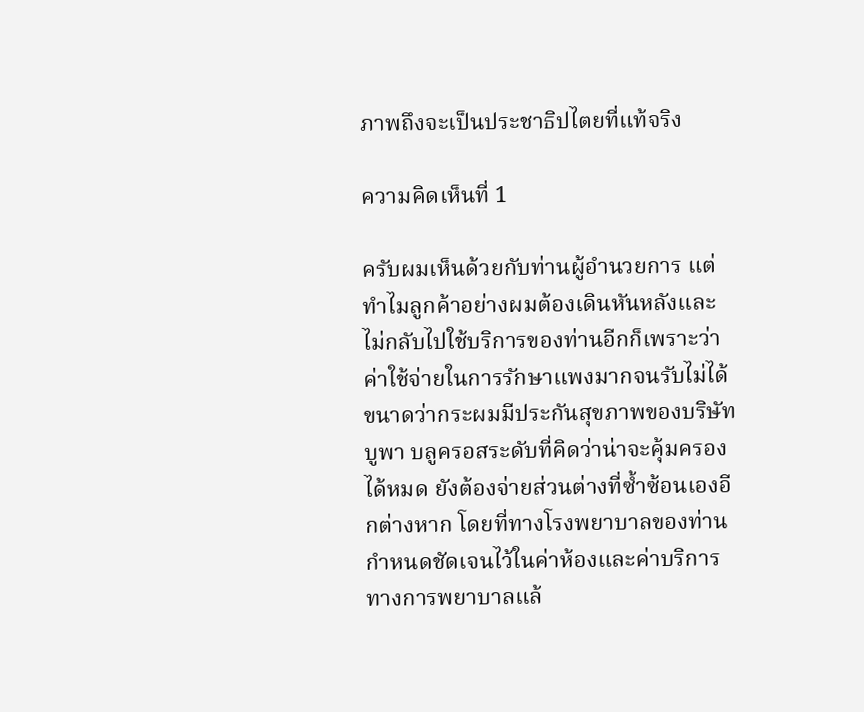ภาพถึงจะเป็นประชาธิปไตยที่แท้จริง

ความคิดเห็นที่ 1

ครับผมเห็นด้วยกับท่านผู้อำนวยการ แต่ทำไมลูกค้าอย่างผมต้องเดินหันหลังและไม่กลับไปใช้บริการของท่านอีกก็เพราะว่าค่าใช้จ่ายในการรักษาแพงมากจนรับไม่ได้ ขนาดว่ากระผมมีประกันสุขภาพของบริษัทบูพา บลูครอสระดับที่คิดว่าน่าจะคุ้มครองได้หมด ยังต้องจ่ายส่วนต่างที่ซ้ำซ้อนเองอีกต่างหาก โดยที่ทางโรงพยาบาลของท่านกำหนดชัดเจนไว้ในค่าห้องและค่าบริการทางการพยาบาลแล้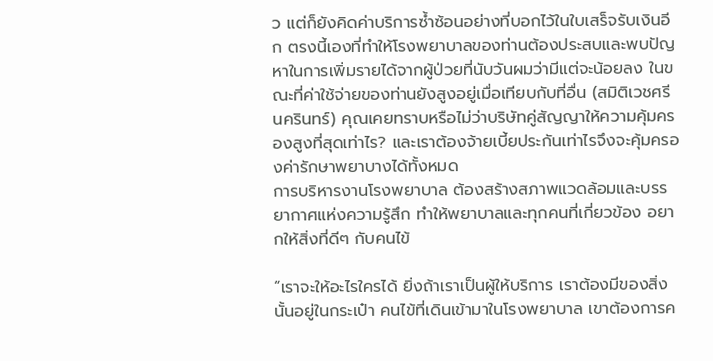ว แต่ก็ยังคิดค่าบริการซ้ำซ้อนอย่างที่บอกไว้ในใบเสร็จรับเงินอีก ตรงนี้เองที่ทำให้โรงพยาบาลของท่านต้องประสบและพบปัญหาในการเพิ่มรายได้จากผู้ป่วยที่นับวันผมว่ามีแต่จะน้อยลง ในขณะที่ค่าใช้จ่ายของท่านยังสูงอยู่เมื่อเทียบกับที่อื่น (สมิติเวชศรีนครินทร์) คุณเคยทราบหรือไม่ว่าบริษัทคู่สัญญาให้ความคุ้มครองสูงที่สุดเท่าไร? และเราต้องจ้ายเบี้ยประกันเท่าไรจึงจะคุ้มครองค่ารักษาพยาบางได้ทั้งหมด
การบริหารงานโรงพยาบาล ต้องสร้างสภาพแวดล้อมและบรรยากาศแห่งความรู้สึก ทำให้พยาบาลและทุกคนที่เกี่ยวข้อง อยากให้สิ่งที่ดีๆ กับคนไข้

“เราจะให้อะไรใครได้ ยิ่งถ้าเราเป็นผู้ให้บริการ เราต้องมีของสิ่งนั้นอยู่ในกระเป๋า คนไข้ที่เดินเข้ามาในโรงพยาบาล เขาต้องการค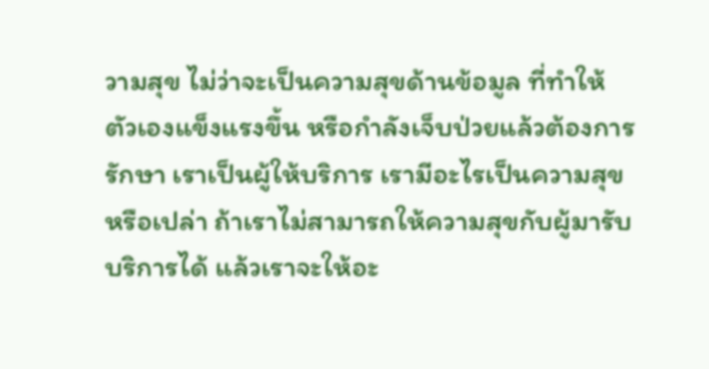วามสุข ไม่ว่าจะเป็นความสุขด้านข้อมูล ที่ทำให้ตัวเองแข็งแรงขึ้น หรือกำลังเจ็บป่วยแล้วต้องการรักษา เราเป็นผู้ให้บริการ เรามีอะไรเป็นความสุขหรือเปล่า ถ้าเราไม่สามารถให้ความสุขกับผู้มารับบริการได้ แล้วเราจะให้อะ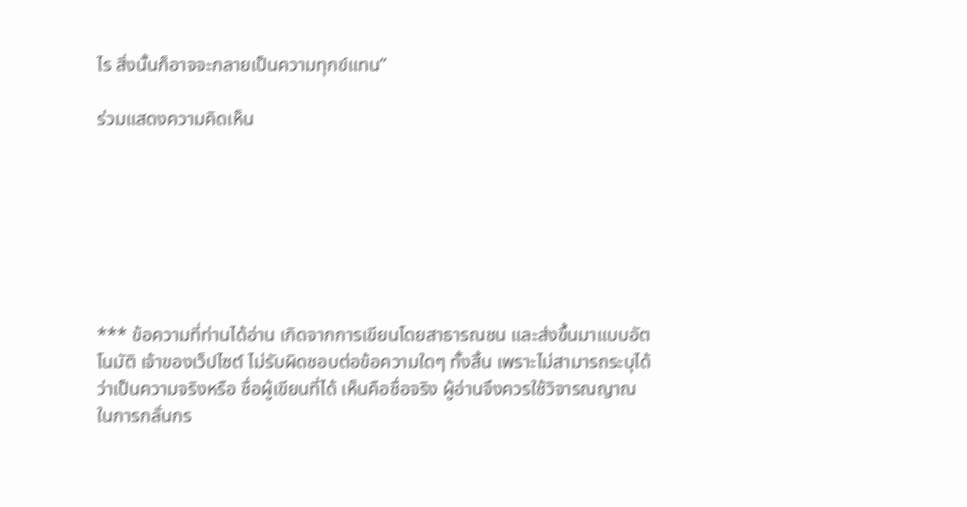ไร สิ่งนั้นก็อาจจะกลายเป็นความทุกข์แทน”

ร่วมแสดงความคิดเห็น







*** ข้อความที่ท่านได้อ่าน เกิดจากการเขียนโดยสาธารณชน และส่งขึ้นมาแบบอัตโนมัติ เจ้าของเว็ปไซต์ ไม่รับผิดชอบต่อข้อความใดๆ ทั้งสิ้น เพราะไม่สามารถระบุได้ว่าเป็นความจริงหรือ ชื่อผู้เขียนที่ได้ เห็นคือชื่อจริง ผู้อ่านจึงควรใช้วิจารณญาณในการกลั่นกร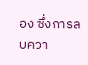อง ซึ่งการลบควา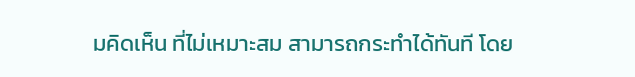มคิดเห็น ที่ไม่เหมาะสม สามารถกระทำได้ทันที โดย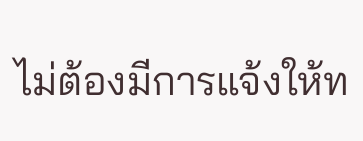ไม่ต้องมีการแจ้งให้ท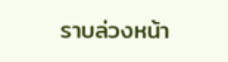ราบล่วงหน้า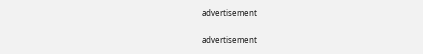advertisement

advertisement